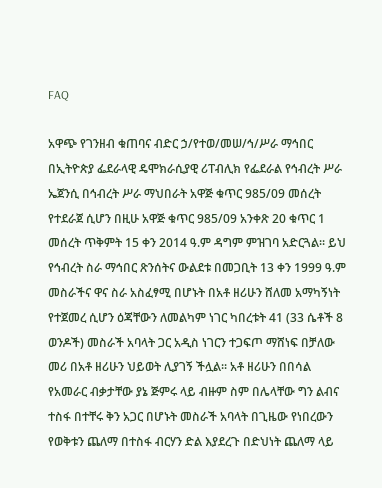FAQ

አዋጭ የገንዘብ ቁጠባና ብድር ኃ/የተወ/መሠ/ኅ/ሥራ ማኅበር በኢትዮጵያ ፌደራላዊ ዴሞክራሲያዊ ሪፐብሊክ የፌደራል የኅብረት ሥራ ኤጀንሲ በኅብረት ሥራ ማህበራት አዋጅ ቁጥር 985/09 መሰረት የተደራጀ ሲሆን በዚሁ አዋጅ ቁጥር 985/09 አንቀጽ 20 ቁጥር 1 መሰረት ጥቅምት 15 ቀን 2014 ዓ.ም ዳግም ምዝገባ አድርጓል፡፡ ይህ የኅብረት ስራ ማኅበር ጽንሰትና ውልደቱ በመጋቢት 13 ቀን 1999 ዓ.ም መስራችና ዋና ስራ አስፈፃሚ በሆኑት በአቶ ዘሪሁን ሸለመ አማካኝነት የተጀመረ ሲሆን ዕጃቸውን ለመልካም ነገር ካበረቱት 41 (33 ሴቶች 8 ወንዶች) መስራች አባላት ጋር አዲስ ነገርን ተጋፍጦ ማሸነፍ በቻለው መሪ በአቶ ዘሪሁን ህይወት ሊያገኝ ችሏል፡፡ አቶ ዘሪሁን በበሳል የአመራር ብቃታቸው ያኔ ጅምሩ ላይ ብዙም ስም በሌላቸው ግን ልብና ተስፋ በተቸሩ ቅን አጋር በሆኑት መስራች አባላት በጊዜው የነበረውን የወቅቱን ጨለማ በተስፋ ብርሃን ድል እያደረጉ በድህነት ጨለማ ላይ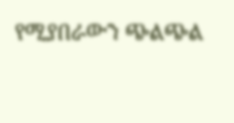የሚያበራውን ጭልጭል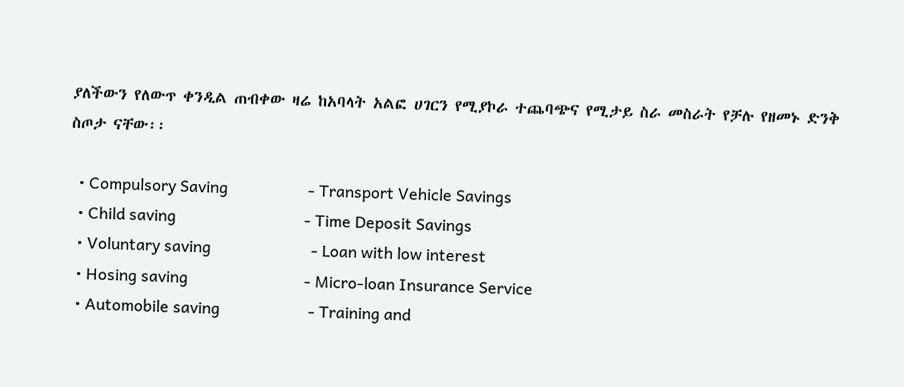ያለችውን የለውጥ ቀንዲል ጠብቀው ዛሬ ከአባላት አልፎ ሀገርን የሚያኮራ ተጨባጭና የሚታይ ስራ መስራት የቻሉ የዘመኑ ድንቅ ስጦታ ናቸው፡፡

  • Compulsory Saving                    - Transport Vehicle Savings
  • Child saving                                - Time Deposit Savings
  • Voluntary saving                         - Loan with low interest
  • Hosing saving                             - Micro-loan Insurance Service
  • Automobile saving                      - Training and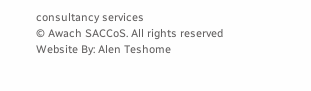consultancy services
© Awach SACCoS. All rights reserved
Website By: Alen Teshome